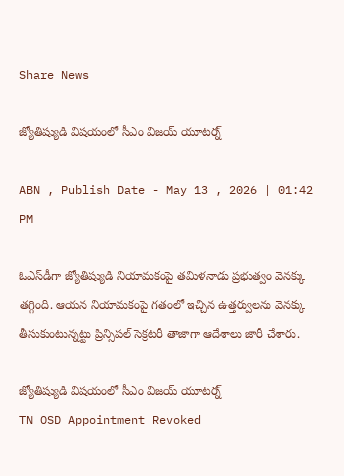Share News

జ్యోతిష్యుడి విషయంలో సీఎం విజయ్ యూటర్న్

ABN , Publish Date - May 13 , 2026 | 01:42 PM

ఓఎస్‌డీగా జ్యోతిష్యుడి నియామకంపై తమిళనాడు ప్రభుత్వం వెనక్కు తగ్గింది. ఆయన నియామకంపై గతంలో ఇచ్చిన ఉత్తర్వులను వెనక్కు తీసుకుంటున్నట్టు ప్రిన్సిపల్ సెక్రటరీ తాజాగా ఆదేశాలు జారీ చేశారు.

జ్యోతిష్యుడి విషయంలో సీఎం విజయ్ యూటర్న్
TN OSD Appointment Revoked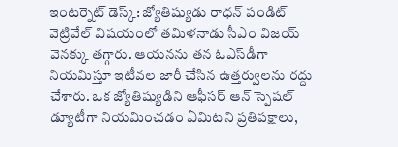ఇంటర్నెట్ డెస్క్: జ్యోతిష్యుడు రాధన్ పండిట్ వెట్రివేల్ విషయంలో తమిళనాడు సీఎం విజయ్ వెనక్కు తగ్గారు. ఆయనను తన ఓఎస్‌డీగా నియమిస్తూ ఇటీవల జారీ చేసిన ఉత్తర్వులను రద్దు చేశారు. ఒక జ్యోతిష్యుడిని ఆఫీసర్ ఆన్ స్పెషల్ డ్యూటీగా నియమించడం ఏమిటని ప్రతిపక్షాలు,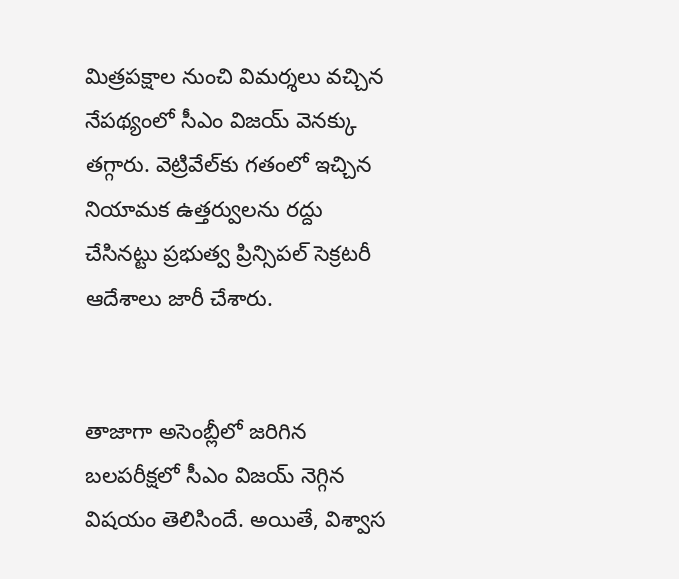మిత్రపక్షాల నుంచి విమర్శలు వచ్చిన నేపథ్యంలో సీఎం విజయ్ వెనక్కు తగ్గారు. వెట్రివేల్‌‌కు గతంలో ఇచ్చిన నియామక ఉత్తర్వులను రద్దు చేసినట్టు ప్రభుత్వ ప్రిన్సిపల్ సెక్రటరీ ఆదేశాలు జారీ చేశారు.


తాజాగా అసెంబ్లీలో జరిగిన బలపరీక్షలో సీఎం విజయ్ నెగ్గిన విషయం తెలిసిందే. అయితే, విశ్వాస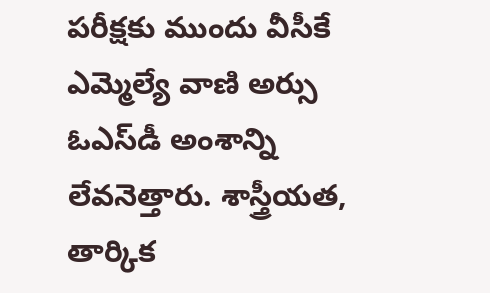పరీక్షకు ముందు వీసీకే ఎమ్మెల్యే వాణి అర్సు ఓఎస్‌డీ అంశాన్ని లేవనెత్తారు. శాస్త్రీయత, తార్కిక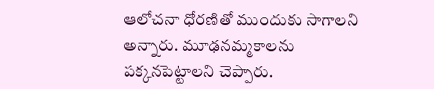ఆలోచనా ధోరణితో ముందుకు సాగాలని అన్నారు. మూఢనమ్మకాలను పక్కనపెట్టాలని చెప్పారు.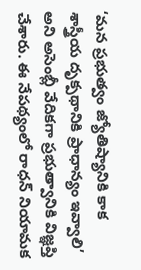‘మన ప్రభుత్వం జ్యోతిష్యానికి కాక శాస్త్రీయ దృక్పథానికి ప్రాధాన్యం ఇవ్వాలి’ అని అసెంబ్లీ వేదికగా ప్రభుత్వానికి విజ్ఞప్తి చేశారు. ఈ నేపథ్యంలో రాధన్ నియామక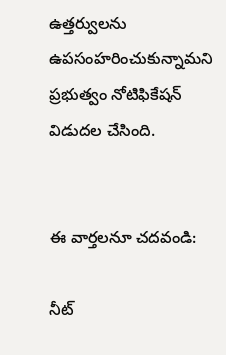ఉత్తర్వులను ఉపసంహరించుకున్నామని ప్రభుత్వం నోటిఫికేషన్ విడుదల చేసింది.


ఈ వార్తలనూ చదవండి:

నీట్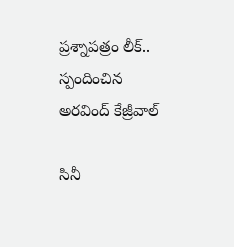ప్రశ్నాపత్రం లీక్.. స్పందించిన అరవింద్ కేజ్రీవాల్

సినీ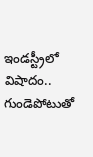ఇండస్ట్రీలో విషాదం.. గుండెపోటుతో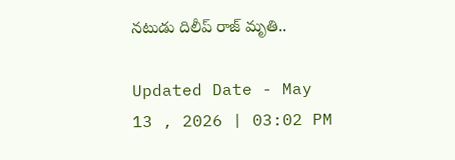నటుడు దిలీప్ రాజ్ మృతి..

Updated Date - May 13 , 2026 | 03:02 PM